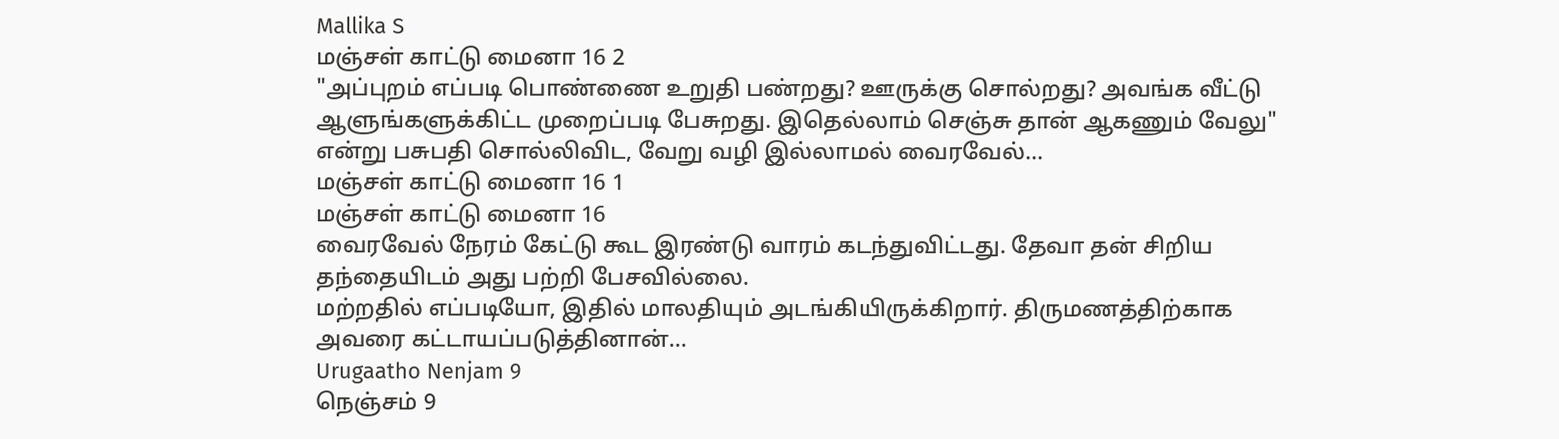Mallika S
மஞ்சள் காட்டு மைனா 16 2
"அப்புறம் எப்படி பொண்ணை உறுதி பண்றது? ஊருக்கு சொல்றது? அவங்க வீட்டு ஆளுங்களுக்கிட்ட முறைப்படி பேசுறது. இதெல்லாம் செஞ்சு தான் ஆகணும் வேலு" என்று பசுபதி சொல்லிவிட, வேறு வழி இல்லாமல் வைரவேல்...
மஞ்சள் காட்டு மைனா 16 1
மஞ்சள் காட்டு மைனா 16
வைரவேல் நேரம் கேட்டு கூட இரண்டு வாரம் கடந்துவிட்டது. தேவா தன் சிறிய தந்தையிடம் அது பற்றி பேசவில்லை.
மற்றதில் எப்படியோ, இதில் மாலதியும் அடங்கியிருக்கிறார். திருமணத்திற்காக அவரை கட்டாயப்படுத்தினான்...
Urugaatho Nenjam 9
நெஞ்சம் 9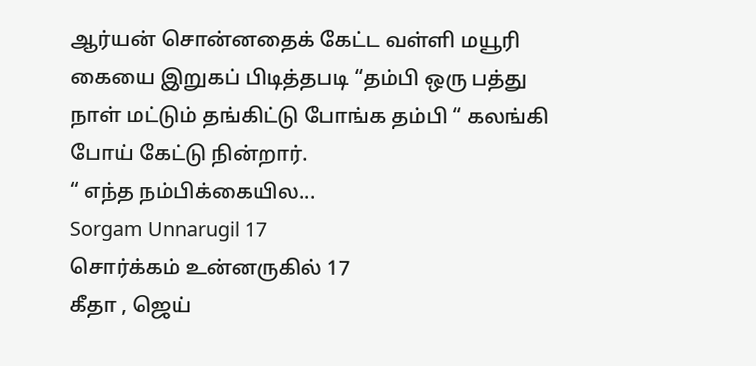ஆர்யன் சொன்னதைக் கேட்ட வள்ளி மயூரி கையை இறுகப் பிடித்தபடி “தம்பி ஒரு பத்து நாள் மட்டும் தங்கிட்டு போங்க தம்பி “ கலங்கி போய் கேட்டு நின்றார்.
“ எந்த நம்பிக்கையில...
Sorgam Unnarugil 17
சொர்க்கம் உன்னருகில் 17
கீதா , ஜெய்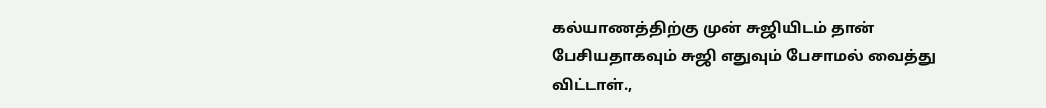கல்யாணத்திற்கு முன் சுஜியிடம் தான் பேசியதாகவும் சுஜி எதுவும் பேசாமல் வைத்து விட்டாள்.,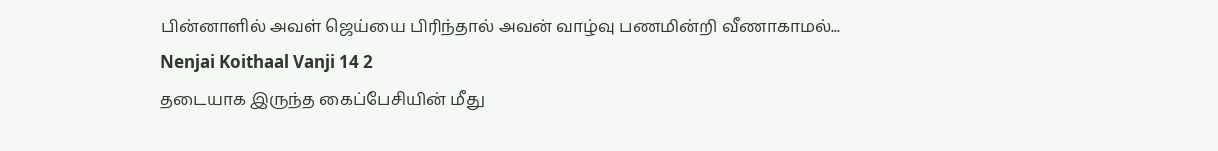பின்னாளில் அவள் ஜெய்யை பிரிந்தால் அவன் வாழ்வு பணமின்றி வீணாகாமல்...
Nenjai Koithaal Vanji 14 2
தடையாக இருந்த கைப்பேசியின் மீது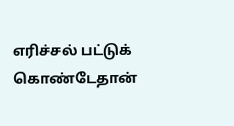எரிச்சல் பட்டுக் கொண்டேதான்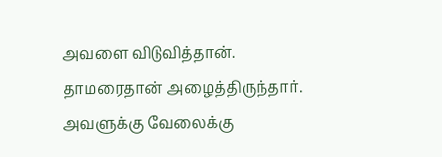அவளை விடுவித்தான்.
தாமரைதான் அழைத்திருந்தார். அவளுக்கு வேலைக்கு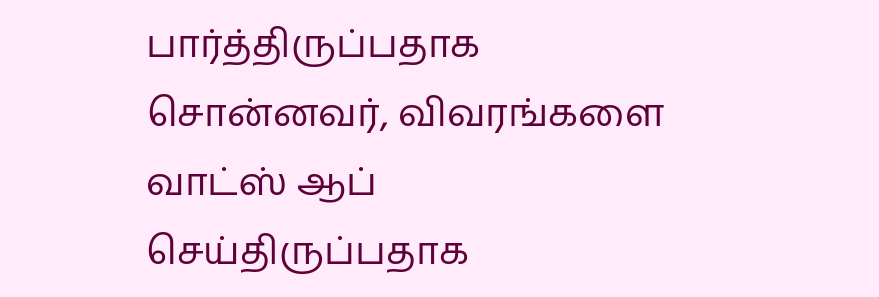பார்த்திருப்பதாக சொன்னவர், விவரங்களை வாட்ஸ் ஆப் செய்திருப்பதாக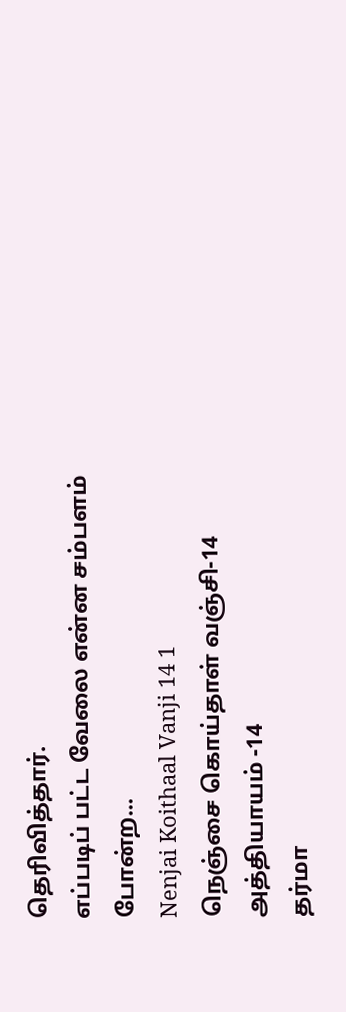தெரிவித்தார்.
எப்படிப் பட்ட வேலை என்ன சம்பளம் போன்ற...
Nenjai Koithaal Vanji 14 1
நெஞ்சை கொய்தாள் வஞ்சி-14
அத்தியாயம் -14
தர்மா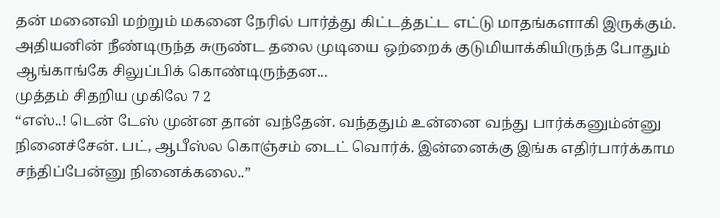தன் மனைவி மற்றும் மகனை நேரில் பார்த்து கிட்டத்தட்ட எட்டு மாதங்களாகி இருக்கும்.
அதியனின் நீண்டிருந்த சுருண்ட தலை முடியை ஒற்றைக் குடுமியாக்கியிருந்த போதும் ஆங்காங்கே சிலுப்பிக் கொண்டிருந்தன...
முத்தம் சிதறிய முகிலே 7 2
“எஸ்..! டென் டேஸ் முன்ன தான் வந்தேன். வந்ததும் உன்னை வந்து பார்க்கனும்ன்னு நினைச்சேன். பட், ஆபீஸ்ல கொஞ்சம் டைட் வொர்க். இன்னைக்கு இங்க எதிர்பார்க்காம சந்திப்பேன்னு நினைக்கலை..”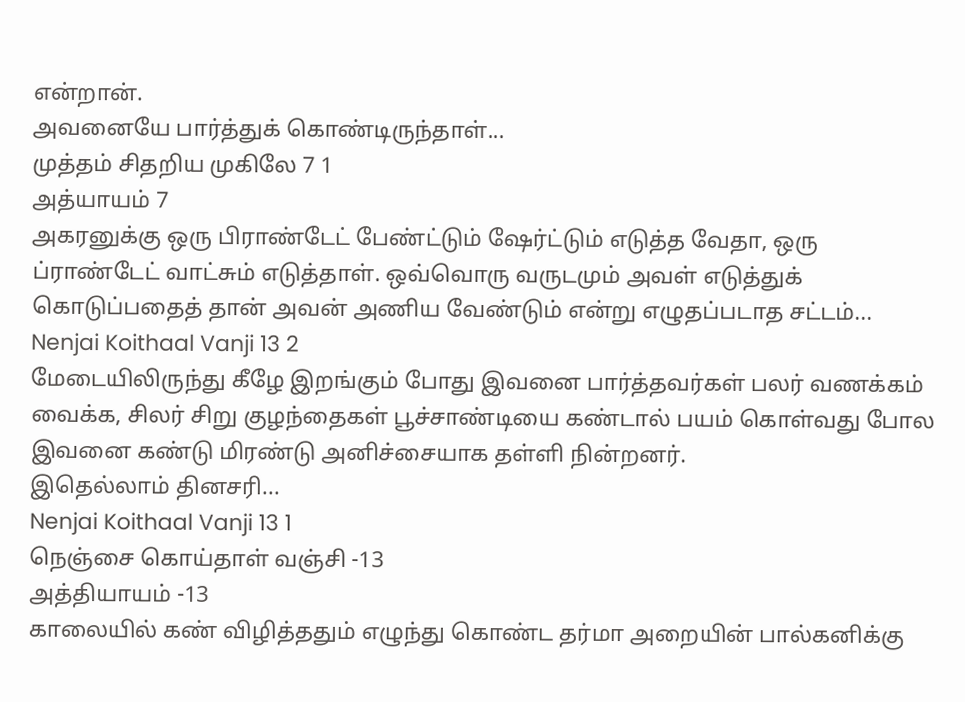என்றான்.
அவனையே பார்த்துக் கொண்டிருந்தாள்...
முத்தம் சிதறிய முகிலே 7 1
அத்யாயம் 7
அகரனுக்கு ஒரு பிராண்டேட் பேண்ட்டும் ஷேர்ட்டும் எடுத்த வேதா, ஒரு ப்ராண்டேட் வாட்சும் எடுத்தாள். ஒவ்வொரு வருடமும் அவள் எடுத்துக் கொடுப்பதைத் தான் அவன் அணிய வேண்டும் என்று எழுதப்படாத சட்டம்...
Nenjai Koithaal Vanji 13 2
மேடையிலிருந்து கீழே இறங்கும் போது இவனை பார்த்தவர்கள் பலர் வணக்கம் வைக்க, சிலர் சிறு குழந்தைகள் பூச்சாண்டியை கண்டால் பயம் கொள்வது போல இவனை கண்டு மிரண்டு அனிச்சையாக தள்ளி நின்றனர்.
இதெல்லாம் தினசரி...
Nenjai Koithaal Vanji 13 1
நெஞ்சை கொய்தாள் வஞ்சி -13
அத்தியாயம் -13
காலையில் கண் விழித்ததும் எழுந்து கொண்ட தர்மா அறையின் பால்கனிக்கு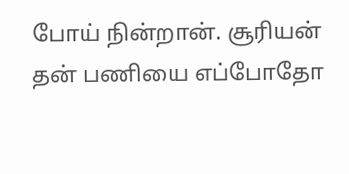போய் நின்றான். சூரியன் தன் பணியை எப்போதோ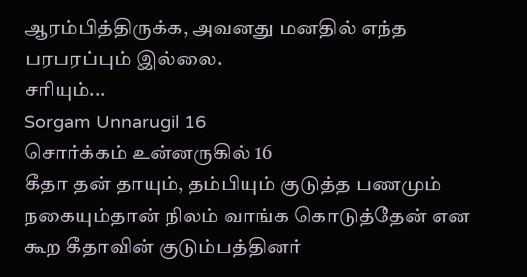ஆரம்பித்திருக்க, அவனது மனதில் எந்த பரபரப்பும் இல்லை.
சரியும்...
Sorgam Unnarugil 16
சொர்க்கம் உன்னருகில் 16
கீதா தன் தாயும், தம்பியும் குடுத்த பணமும் நகையும்தான் நிலம் வாங்க கொடுத்தேன் என கூற கீதாவின் குடும்பத்தினர்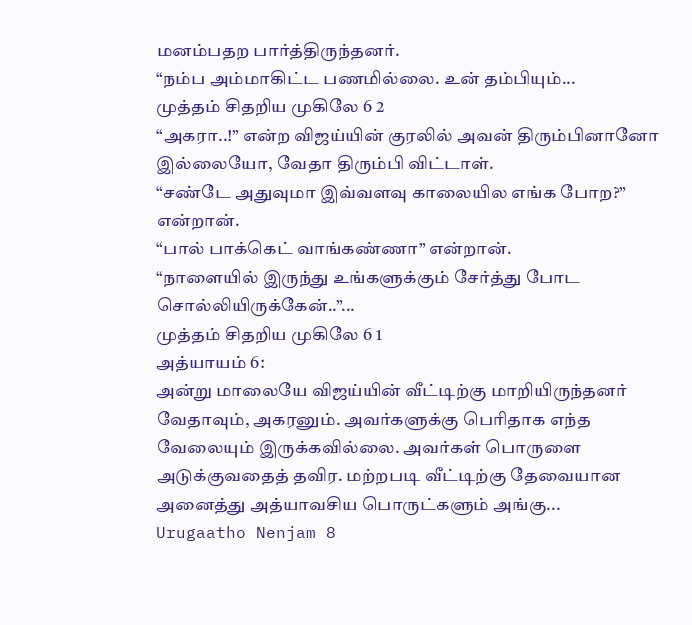மனம்பதற பார்த்திருந்தனர்.
“நம்ப அம்மாகிட்ட பணமில்லை. உன் தம்பியும்...
முத்தம் சிதறிய முகிலே 6 2
“அகரா..!” என்ற விஜய்யின் குரலில் அவன் திரும்பினானோ இல்லையோ, வேதா திரும்பி விட்டாள்.
“சண்டே அதுவுமா இவ்வளவு காலையில எங்க போற?” என்றான்.
“பால் பாக்கெட் வாங்கண்ணா” என்றான்.
“நாளையில் இருந்து உங்களுக்கும் சேர்த்து போட சொல்லியிருக்கேன்..”...
முத்தம் சிதறிய முகிலே 6 1
அத்யாயம் 6:
அன்று மாலையே விஜய்யின் வீட்டிற்கு மாறியிருந்தனர் வேதாவும், அகரனும். அவர்களுக்கு பெரிதாக எந்த வேலையும் இருக்கவில்லை. அவர்கள் பொருளை அடுக்குவதைத் தவிர. மற்றபடி வீட்டிற்கு தேவையான அனைத்து அத்யாவசிய பொருட்களும் அங்கு...
Urugaatho Nenjam 8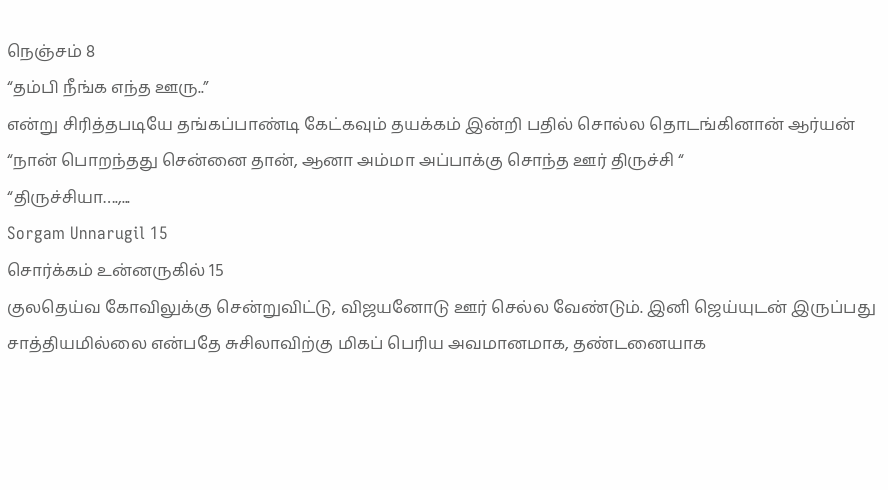நெஞ்சம் 8
“தம்பி நீங்க எந்த ஊரு..”
என்று சிரித்தபடியே தங்கப்பாண்டி கேட்கவும் தயக்கம் இன்றி பதில் சொல்ல தொடங்கினான் ஆர்யன்
“நான் பொறந்தது சென்னை தான், ஆனா அம்மா அப்பாக்கு சொந்த ஊர் திருச்சி “
“திருச்சியா….,...
Sorgam Unnarugil 15
சொர்க்கம் உன்னருகில் 15
குலதெய்வ கோவிலுக்கு சென்றுவிட்டு, விஜயனோடு ஊர் செல்ல வேண்டும். இனி ஜெய்யுடன் இருப்பது சாத்தியமில்லை என்பதே சுசிலாவிற்கு மிகப் பெரிய அவமானமாக, தண்டனையாக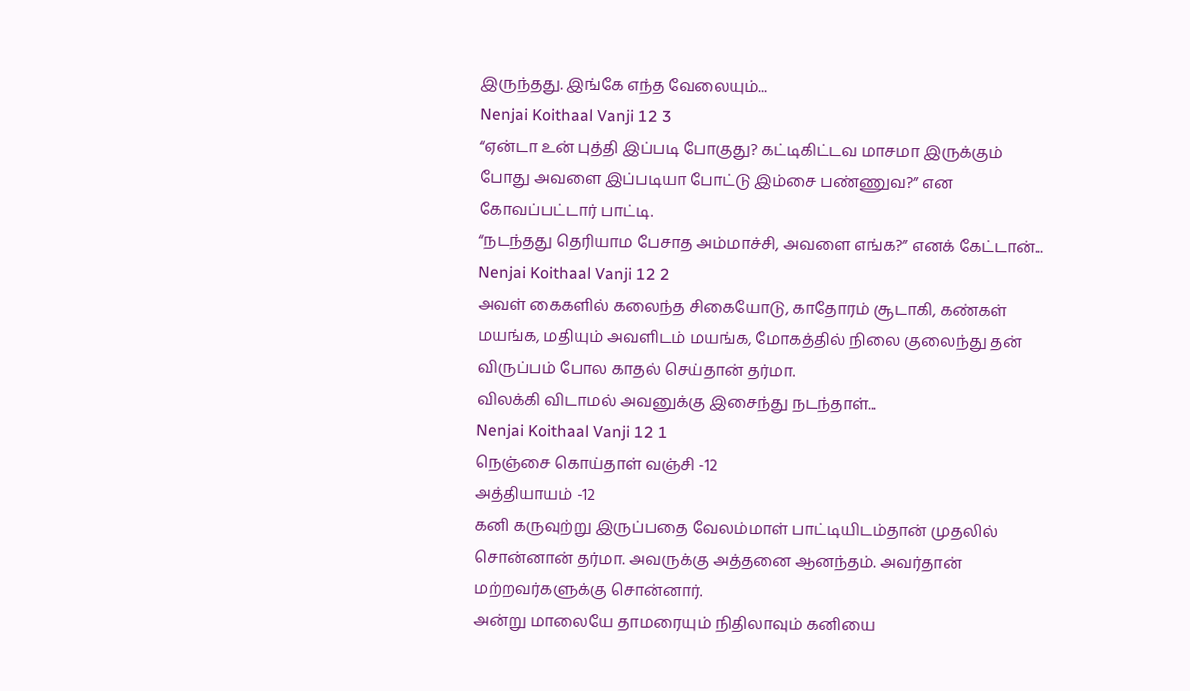இருந்தது. இங்கே எந்த வேலையும்...
Nenjai Koithaal Vanji 12 3
“ஏன்டா உன் புத்தி இப்படி போகுது? கட்டிகிட்டவ மாசமா இருக்கும் போது அவளை இப்படியா போட்டு இம்சை பண்ணுவ?” என கோவப்பட்டார் பாட்டி.
“நடந்தது தெரியாம பேசாத அம்மாச்சி, அவளை எங்க?” எனக் கேட்டான்...
Nenjai Koithaal Vanji 12 2
அவள் கைகளில் கலைந்த சிகையோடு, காதோரம் சூடாகி, கண்கள் மயங்க, மதியும் அவளிடம் மயங்க, மோகத்தில் நிலை குலைந்து தன் விருப்பம் போல காதல் செய்தான் தர்மா.
விலக்கி விடாமல் அவனுக்கு இசைந்து நடந்தாள்...
Nenjai Koithaal Vanji 12 1
நெஞ்சை கொய்தாள் வஞ்சி -12
அத்தியாயம் -12
கனி கருவுற்று இருப்பதை வேலம்மாள் பாட்டியிடம்தான் முதலில் சொன்னான் தர்மா. அவருக்கு அத்தனை ஆனந்தம். அவர்தான் மற்றவர்களுக்கு சொன்னார்.
அன்று மாலையே தாமரையும் நிதிலாவும் கனியை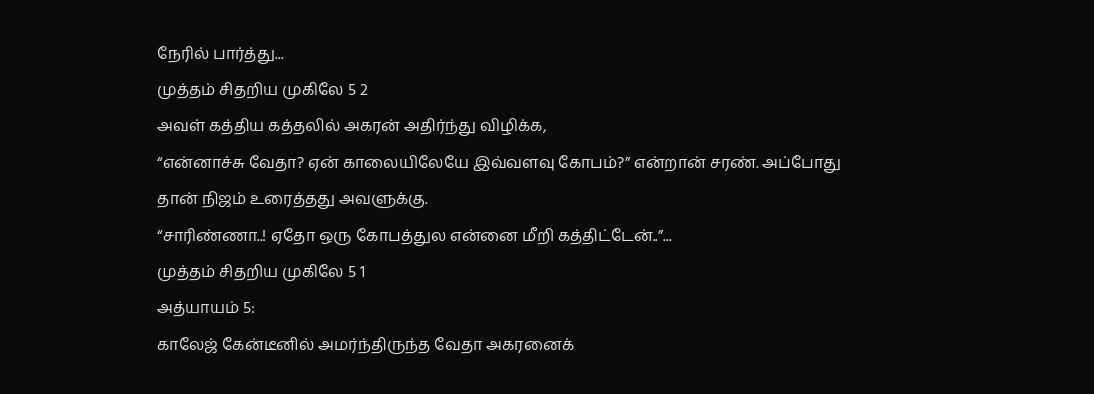நேரில் பார்த்து...
முத்தம் சிதறிய முகிலே 5 2
அவள் கத்திய கத்தலில் அகரன் அதிர்ந்து விழிக்க,
“என்னாச்சு வேதா? ஏன் காலையிலேயே இவ்வளவு கோபம்?” என்றான் சரண். அப்போது தான் நிஜம் உரைத்தது அவளுக்கு.
“சாரிண்ணா..! ஏதோ ஒரு கோபத்துல என்னை மீறி கத்திட்டேன்..”...
முத்தம் சிதறிய முகிலே 5 1
அத்யாயம் 5:
காலேஜ் கேன்டீனில் அமர்ந்திருந்த வேதா அகரனைக்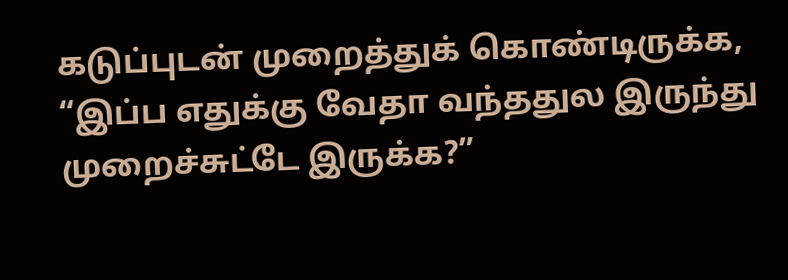கடுப்புடன் முறைத்துக் கொண்டிருக்க,
“இப்ப எதுக்கு வேதா வந்ததுல இருந்து முறைச்சுட்டே இருக்க?”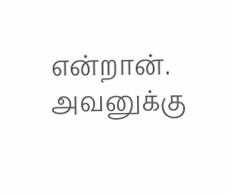என்றான். அவனுக்கு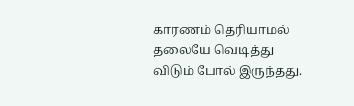காரணம் தெரியாமல் தலையே வெடித்து விடும் போல் இருந்தது.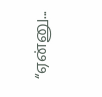“ஏன்னு...